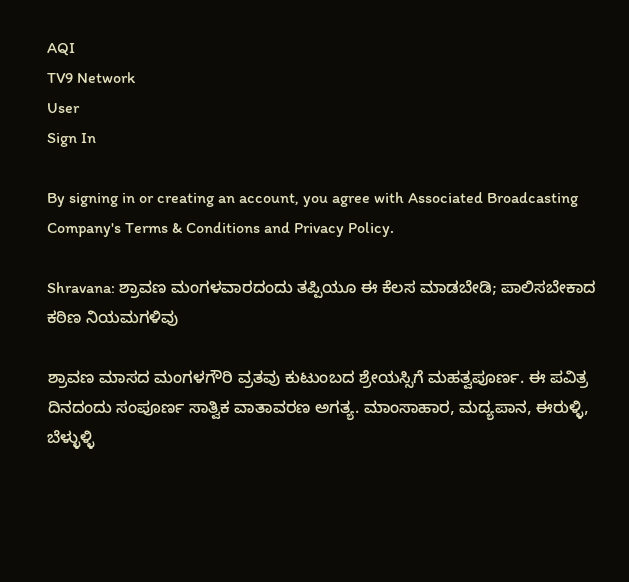AQI
TV9 Network
User
Sign In

By signing in or creating an account, you agree with Associated Broadcasting Company's Terms & Conditions and Privacy Policy.

Shravana: ಶ್ರಾವಣ ಮಂಗಳವಾರದಂದು ತಪ್ಪಿಯೂ ಈ ಕೆಲಸ ಮಾಡಬೇಡಿ; ಪಾಲಿಸಬೇಕಾದ ಕಠಿಣ ನಿಯಮಗಳಿವು

ಶ್ರಾವಣ ಮಾಸದ ಮಂಗಳಗೌರಿ ವ್ರತವು ಕುಟುಂಬದ ಶ್ರೇಯಸ್ಸಿಗೆ ಮಹತ್ವಪೂರ್ಣ. ಈ ಪವಿತ್ರ ದಿನದಂದು ಸಂಪೂರ್ಣ ಸಾತ್ವಿಕ ವಾತಾವರಣ ಅಗತ್ಯ. ಮಾಂಸಾಹಾರ, ಮದ್ಯಪಾನ, ಈರುಳ್ಳಿ, ಬೆಳ್ಳುಳ್ಳಿ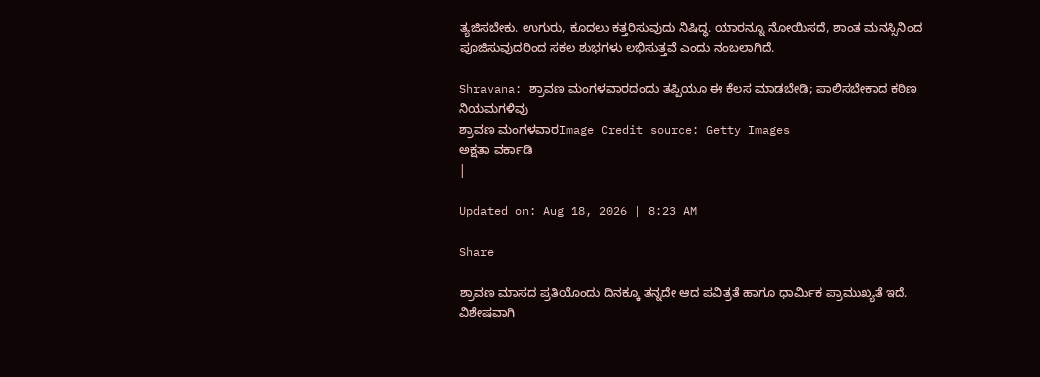ತ್ಯಜಿಸಬೇಕು. ಉಗುರು, ಕೂದಲು ಕತ್ತರಿಸುವುದು ನಿಷಿದ್ಧ. ಯಾರನ್ನೂ ನೋಯಿಸದೆ, ಶಾಂತ ಮನಸ್ಸಿನಿಂದ ಪೂಜಿಸುವುದರಿಂದ ಸಕಲ ಶುಭಗಳು ಲಭಿಸುತ್ತವೆ ಎಂದು ನಂಬಲಾಗಿದೆ.

Shravana: ಶ್ರಾವಣ ಮಂಗಳವಾರದಂದು ತಪ್ಪಿಯೂ ಈ ಕೆಲಸ ಮಾಡಬೇಡಿ; ಪಾಲಿಸಬೇಕಾದ ಕಠಿಣ ನಿಯಮಗಳಿವು
ಶ್ರಾವಣ ಮಂಗಳವಾರImage Credit source: Getty Images
ಅಕ್ಷತಾ ವರ್ಕಾಡಿ
|

Updated on: Aug 18, 2026 | 8:23 AM

Share

ಶ್ರಾವಣ ಮಾಸದ ಪ್ರತಿಯೊಂದು ದಿನಕ್ಕೂ ತನ್ನದೇ ಆದ ಪವಿತ್ರತೆ ಹಾಗೂ ಧಾರ್ಮಿಕ ಪ್ರಾಮುಖ್ಯತೆ ಇದೆ. ವಿಶೇಷವಾಗಿ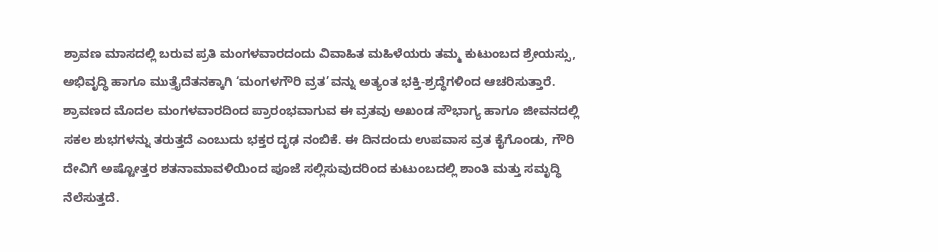ಶ್ರಾವಣ ಮಾಸದಲ್ಲಿ ಬರುವ ಪ್ರತಿ ಮಂಗಳವಾರದಂದು ವಿವಾಹಿತ ಮಹಿಳೆಯರು ತಮ್ಮ ಕುಟುಂಬದ ಶ್ರೇಯಸ್ಸು, ಅಭಿವೃದ್ಧಿ ಹಾಗೂ ಮುತ್ತೈದೆತನಕ್ಕಾಗಿ ‘ಮಂಗಳಗೌರಿ ವ್ರತ’ವನ್ನು ಅತ್ಯಂತ ಭಕ್ತಿ-ಶ್ರದ್ಧೆಗಳಿಂದ ಆಚರಿಸುತ್ತಾರೆ. ಶ್ರಾವಣದ ಮೊದಲ ಮಂಗಳವಾರದಿಂದ ಪ್ರಾರಂಭವಾಗುವ ಈ ವ್ರತವು ಅಖಂಡ ಸೌಭಾಗ್ಯ ಹಾಗೂ ಜೀವನದಲ್ಲಿ ಸಕಲ ಶುಭಗಳನ್ನು ತರುತ್ತದೆ ಎಂಬುದು ಭಕ್ತರ ದೃಢ ನಂಬಿಕೆ. ಈ ದಿನದಂದು ಉಪವಾಸ ವ್ರತ ಕೈಗೊಂಡು, ಗೌರಿ ದೇವಿಗೆ ಅಷ್ಟೋತ್ತರ ಶತನಾಮಾವಳಿಯಿಂದ ಪೂಜೆ ಸಲ್ಲಿಸುವುದರಿಂದ ಕುಟುಂಬದಲ್ಲಿ ಶಾಂತಿ ಮತ್ತು ಸಮೃದ್ಧಿ ನೆಲೆಸುತ್ತದೆ.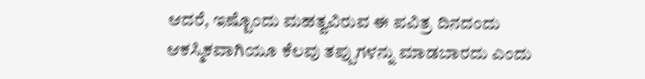ಆದರೆ, ಇಷ್ಟೊಂದು ಮಹತ್ವವಿರುವ ಈ ಪವಿತ್ರ ದಿನದಂದು ಆಕಸ್ಮಿಕವಾಗಿಯೂ ಕೆಲವು ತಪ್ಪುಗಳನ್ನು ಮಾಡಬಾರದು ಎಂದು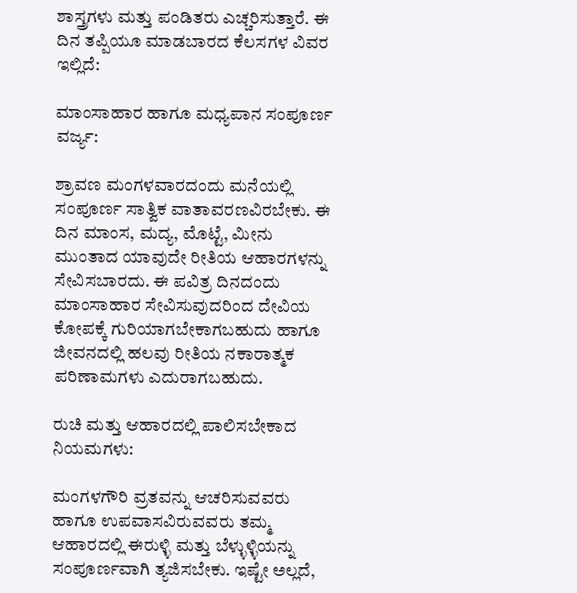ಶಾಸ್ತ್ರಗಳು ಮತ್ತು ಪಂಡಿತರು ಎಚ್ಚರಿಸುತ್ತಾರೆ. ಈ ದಿನ ತಪ್ಪಿಯೂ ಮಾಡಬಾರದ ಕೆಲಸಗಳ ವಿವರ ಇಲ್ಲಿದೆ:

ಮಾಂಸಾಹಾರ ಹಾಗೂ ಮಧ್ಯಪಾನ ಸಂಪೂರ್ಣ ವರ್ಜ್ಯ:

ಶ್ರಾವಣ ಮಂಗಳವಾರದಂದು ಮನೆಯಲ್ಲಿ ಸಂಪೂರ್ಣ ಸಾತ್ವಿಕ ವಾತಾವರಣವಿರಬೇಕು. ಈ ದಿನ ಮಾಂಸ, ಮದ್ಯ, ಮೊಟ್ಟೆ, ಮೀನು ಮುಂತಾದ ಯಾವುದೇ ರೀತಿಯ ಆಹಾರಗಳನ್ನು ಸೇವಿಸಬಾರದು. ಈ ಪವಿತ್ರ ದಿನದಂದು ಮಾಂಸಾಹಾರ ಸೇವಿಸುವುದರಿಂದ ದೇವಿಯ ಕೋಪಕ್ಕೆ ಗುರಿಯಾಗಬೇಕಾಗಬಹುದು ಹಾಗೂ ಜೀವನದಲ್ಲಿ ಹಲವು ರೀತಿಯ ನಕಾರಾತ್ಮಕ ಪರಿಣಾಮಗಳು ಎದುರಾಗಬಹುದು.

ರುಚಿ ಮತ್ತು ಆಹಾರದಲ್ಲಿ ಪಾಲಿಸಬೇಕಾದ ನಿಯಮಗಳು:

ಮಂಗಳಗೌರಿ ವ್ರತವನ್ನು ಆಚರಿಸುವವರು ಹಾಗೂ ಉಪವಾಸವಿರುವವರು ತಮ್ಮ ಆಹಾರದಲ್ಲಿ ಈರುಳ್ಳಿ ಮತ್ತು ಬೆಳ್ಳುಳ್ಳಿಯನ್ನು ಸಂಪೂರ್ಣವಾಗಿ ತ್ಯಜಿಸಬೇಕು. ಇಷ್ಟೇ ಅಲ್ಲದೆ,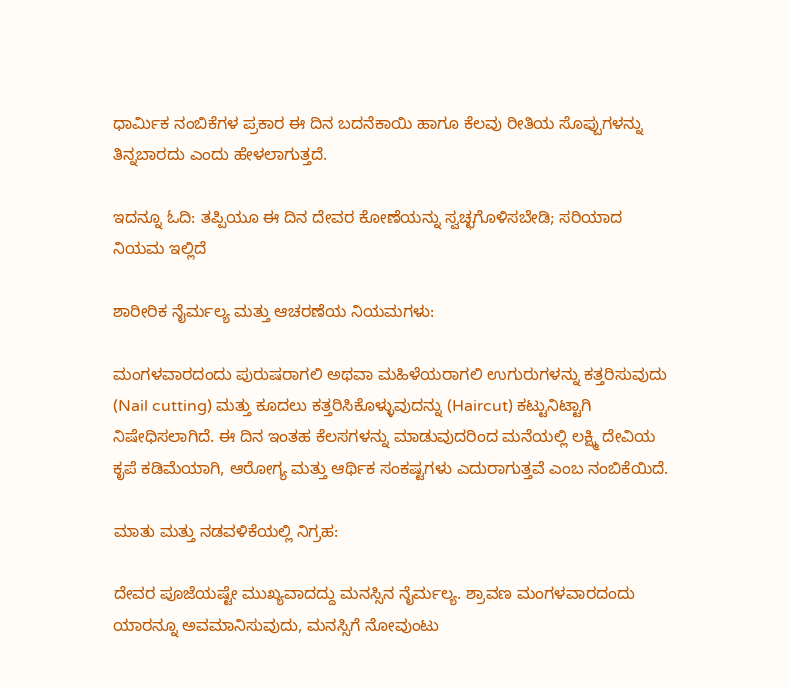ಧಾರ್ಮಿಕ ನಂಬಿಕೆಗಳ ಪ್ರಕಾರ ಈ ದಿನ ಬದನೆಕಾಯಿ ಹಾಗೂ ಕೆಲವು ರೀತಿಯ ಸೊಪ್ಪುಗಳನ್ನು ತಿನ್ನಬಾರದು ಎಂದು ಹೇಳಲಾಗುತ್ತದೆ.

ಇದನ್ನೂ ಓದಿ: ತಪ್ಪಿಯೂ ಈ ದಿನ ದೇವರ ಕೋಣೆಯನ್ನು ಸ್ವಚ್ಛಗೊಳಿಸಬೇಡಿ; ಸರಿಯಾದ ನಿಯಮ ಇಲ್ಲಿದೆ

ಶಾರೀರಿಕ ನೈರ್ಮಲ್ಯ ಮತ್ತು ಆಚರಣೆಯ ನಿಯಮಗಳು:

ಮಂಗಳವಾರದಂದು ಪುರುಷರಾಗಲಿ ಅಥವಾ ಮಹಿಳೆಯರಾಗಲಿ ಉಗುರುಗಳನ್ನು ಕತ್ತರಿಸುವುದು (Nail cutting) ಮತ್ತು ಕೂದಲು ಕತ್ತರಿಸಿಕೊಳ್ಳುವುದನ್ನು (Haircut) ಕಟ್ಟುನಿಟ್ಟಾಗಿ ನಿಷೇಧಿಸಲಾಗಿದೆ. ಈ ದಿನ ಇಂತಹ ಕೆಲಸಗಳನ್ನು ಮಾಡುವುದರಿಂದ ಮನೆಯಲ್ಲಿ ಲಕ್ಷ್ಮಿ ದೇವಿಯ ಕೃಪೆ ಕಡಿಮೆಯಾಗಿ, ಆರೋಗ್ಯ ಮತ್ತು ಆರ್ಥಿಕ ಸಂಕಷ್ಟಗಳು ಎದುರಾಗುತ್ತವೆ ಎಂಬ ನಂಬಿಕೆಯಿದೆ.

ಮಾತು ಮತ್ತು ನಡವಳಿಕೆಯಲ್ಲಿ ನಿಗ್ರಹ:

ದೇವರ ಪೂಜೆಯಷ್ಟೇ ಮುಖ್ಯವಾದದ್ದು ಮನಸ್ಸಿನ ನೈರ್ಮಲ್ಯ. ಶ್ರಾವಣ ಮಂಗಳವಾರದಂದು ಯಾರನ್ನೂ ಅವಮಾನಿಸುವುದು, ಮನಸ್ಸಿಗೆ ನೋವುಂಟು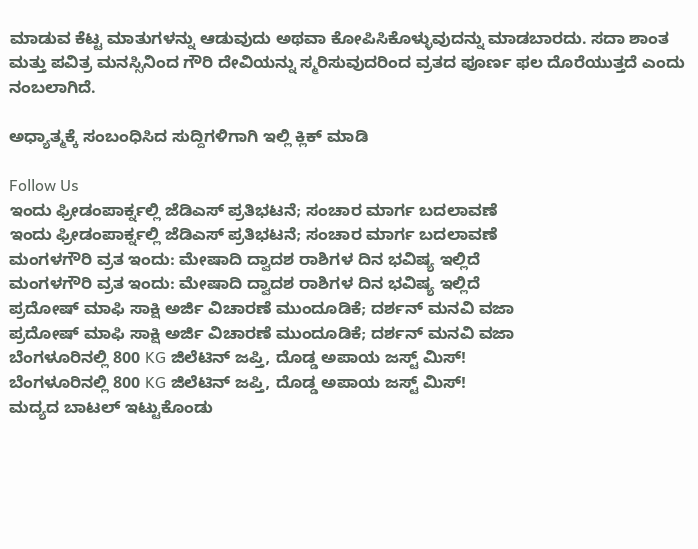ಮಾಡುವ ಕೆಟ್ಟ ಮಾತುಗಳನ್ನು ಆಡುವುದು ಅಥವಾ ಕೋಪಿಸಿಕೊಳ್ಳುವುದನ್ನು ಮಾಡಬಾರದು. ಸದಾ ಶಾಂತ ಮತ್ತು ಪವಿತ್ರ ಮನಸ್ಸಿನಿಂದ ಗೌರಿ ದೇವಿಯನ್ನು ಸ್ಮರಿಸುವುದರಿಂದ ವ್ರತದ ಪೂರ್ಣ ಫಲ ದೊರೆಯುತ್ತದೆ ಎಂದು ನಂಬಲಾಗಿದೆ.

ಅಧ್ಯಾತ್ಮಕ್ಕೆ ಸಂಬಂಧಿಸಿದ ಸುದ್ದಿಗಳಿಗಾಗಿ ಇಲ್ಲಿ ಕ್ಲಿಕ್ ಮಾಡಿ

Follow Us
ಇಂದು ಫ್ರೀಡಂಪಾರ್ಕ್ನಲ್ಲಿ ಜೆಡಿಎಸ್ ಪ್ರತಿಭಟನೆ; ಸಂಚಾರ ಮಾರ್ಗ ಬದಲಾವಣೆ
ಇಂದು ಫ್ರೀಡಂಪಾರ್ಕ್ನಲ್ಲಿ ಜೆಡಿಎಸ್ ಪ್ರತಿಭಟನೆ; ಸಂಚಾರ ಮಾರ್ಗ ಬದಲಾವಣೆ
ಮಂಗಳಗೌರಿ ವ್ರತ ಇಂದು: ಮೇಷಾದಿ ದ್ವಾದಶ ರಾಶಿಗಳ ದಿನ ಭವಿಷ್ಯ ಇಲ್ಲಿದೆ
ಮಂಗಳಗೌರಿ ವ್ರತ ಇಂದು: ಮೇಷಾದಿ ದ್ವಾದಶ ರಾಶಿಗಳ ದಿನ ಭವಿಷ್ಯ ಇಲ್ಲಿದೆ
ಪ್ರದೋಷ್ ಮಾಫಿ ಸಾಕ್ಷಿ ಅರ್ಜಿ ವಿಚಾರಣೆ ಮುಂದೂಡಿಕೆ; ದರ್ಶನ್ ಮನವಿ ವಜಾ
ಪ್ರದೋಷ್ ಮಾಫಿ ಸಾಕ್ಷಿ ಅರ್ಜಿ ವಿಚಾರಣೆ ಮುಂದೂಡಿಕೆ; ದರ್ಶನ್ ಮನವಿ ವಜಾ
ಬೆಂಗಳೂರಿನಲ್ಲಿ 800 KG ಜಿಲೆಟಿನ್‌ ಜಪ್ತಿ, ದೊಡ್ಡ ಅಪಾಯ ಜಸ್ಟ್ ಮಿಸ್!
ಬೆಂಗಳೂರಿನಲ್ಲಿ 800 KG ಜಿಲೆಟಿನ್‌ ಜಪ್ತಿ, ದೊಡ್ಡ ಅಪಾಯ ಜಸ್ಟ್ ಮಿಸ್!
ಮದ್ಯದ ಬಾಟಲ್ ಇಟ್ಟುಕೊಂಡು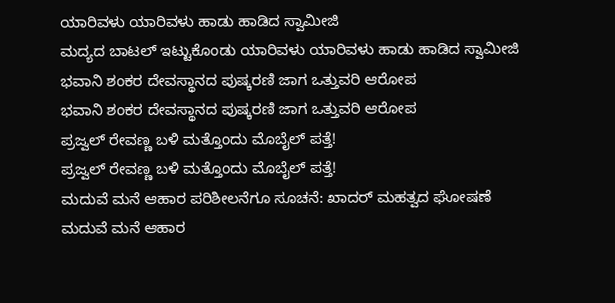ಯಾರಿವಳು ಯಾರಿವಳು ಹಾಡು ಹಾಡಿದ ಸ್ವಾಮೀಜಿ
ಮದ್ಯದ ಬಾಟಲ್ ಇಟ್ಟುಕೊಂಡು ಯಾರಿವಳು ಯಾರಿವಳು ಹಾಡು ಹಾಡಿದ ಸ್ವಾಮೀಜಿ
ಭವಾನಿ ಶಂಕರ ದೇವಸ್ಥಾನದ ಪುಷ್ಕರಣಿ ಜಾಗ ಒತ್ತುವರಿ ಆರೋಪ
ಭವಾನಿ ಶಂಕರ ದೇವಸ್ಥಾನದ ಪುಷ್ಕರಣಿ ಜಾಗ ಒತ್ತುವರಿ ಆರೋಪ
ಪ್ರಜ್ವಲ್ ರೇವಣ್ಣ ಬಳಿ ಮತ್ತೊಂದು ಮೊಬೈಲ್ ಪತ್ತೆ!
ಪ್ರಜ್ವಲ್ ರೇವಣ್ಣ ಬಳಿ ಮತ್ತೊಂದು ಮೊಬೈಲ್ ಪತ್ತೆ!
ಮದುವೆ ಮನೆ ಆಹಾರ ಪರಿಶೀಲನೆಗೂ ಸೂಚನೆ: ಖಾದರ್ ಮಹತ್ವದ ಘೋಷಣೆ
ಮದುವೆ ಮನೆ ಆಹಾರ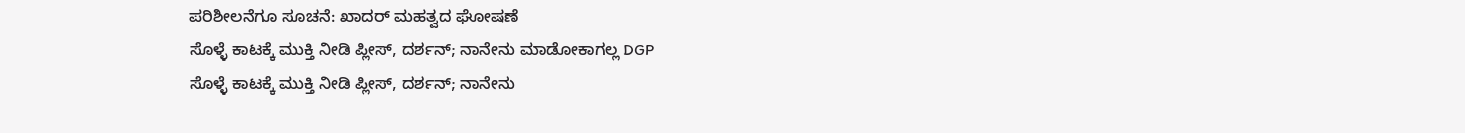ಪರಿಶೀಲನೆಗೂ ಸೂಚನೆ: ಖಾದರ್ ಮಹತ್ವದ ಘೋಷಣೆ
ಸೊಳ್ಳೆ ಕಾಟಕ್ಕೆ ಮುಕ್ತಿ ನೀಡಿ ಪ್ಲೀಸ್, ದರ್ಶನ್; ನಾನೇನು ಮಾಡೋಕಾಗಲ್ಲ DGP
ಸೊಳ್ಳೆ ಕಾಟಕ್ಕೆ ಮುಕ್ತಿ ನೀಡಿ ಪ್ಲೀಸ್, ದರ್ಶನ್; ನಾನೇನು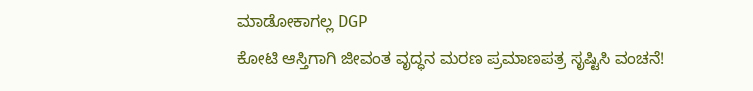ಮಾಡೋಕಾಗಲ್ಲ DGP
ಕೋಟಿ ಆಸ್ತಿಗಾಗಿ ಜೀವಂತ ವೃದ್ಧನ ಮರಣ ಪ್ರಮಾಣಪತ್ರ ಸೃಷ್ಟಿಸಿ ವಂಚನೆ!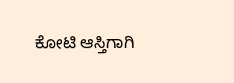ಕೋಟಿ ಆಸ್ತಿಗಾಗಿ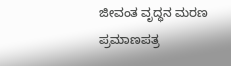ಜೀವಂತ ವೃದ್ಧನ ಮರಣ ಪ್ರಮಾಣಪತ್ರ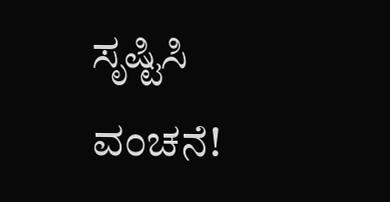ಸೃಷ್ಟಿಸಿ ವಂಚನೆ!